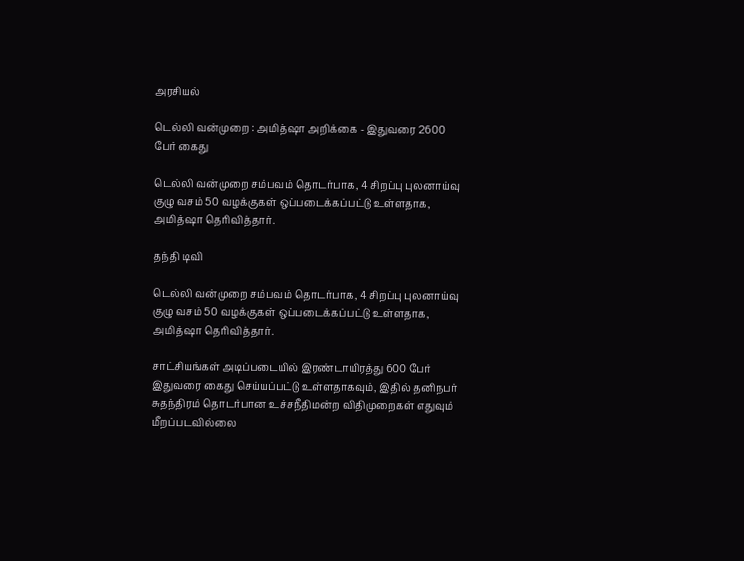அரசியல்

டெல்லி வன்முறை : அமித்ஷா அறிக்கை - இதுவரை 2600 பேர் கைது

டெல்லி வன்முறை சம்பவம் தொடர்பாக, 4 சிறப்பு புலனாய்வு குழு வசம் 50 வழக்குகள் ஒப்படைக்கப்பட்டு உள்ளதாக, அமித்ஷா தெரிவித்தார்.

தந்தி டிவி

டெல்லி வன்முறை சம்பவம் தொடர்பாக, 4 சிறப்பு புலனாய்வு குழு வசம் 50 வழக்குகள் ஒப்படைக்கப்பட்டு உள்ளதாக, அமித்ஷா தெரிவித்தார்.

சாட்சியங்கள் அடிப்படையில் இரண்டாயிரத்து 600 பேர் இதுவரை கைது செய்யப்பட்டு உள்ளதாகவும், இதில் தனிநபர் சுதந்திரம் தொடர்பான உச்சநீதிமன்ற விதிமுறைகள் எதுவும் மீறப்படவில்லை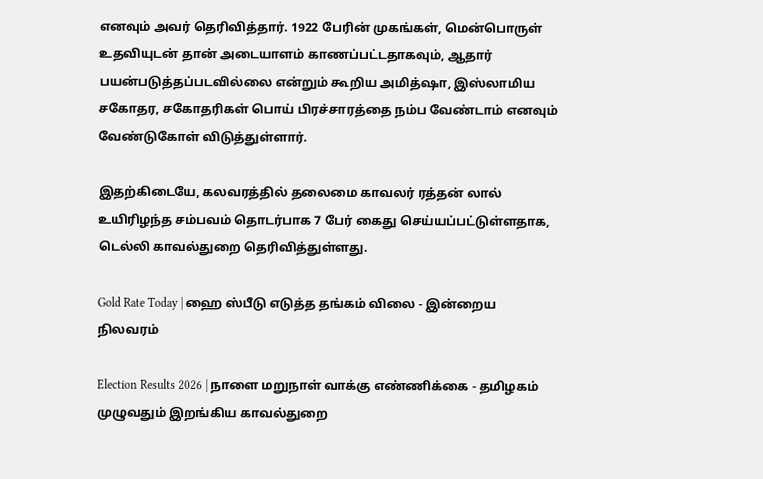எனவும் அவர் தெரிவித்தார். 1922 பேரின் முகங்கள், மென்பொருள் உதவியுடன் தான் அடையாளம் காணப்பட்டதாகவும், ஆதார் பயன்படுத்தப்படவில்லை என்றும் கூறிய அமித்ஷா, இஸ்லாமிய சகோதர, சகோதரிகள் பொய் பிரச்சாரத்தை நம்ப வேண்டாம் எனவும் வேண்டுகோள் விடுத்துள்ளார்.

இதற்கிடையே, கலவரத்தில் தலைமை காவலர் ரத்தன் லால் உயிரிழந்த சம்பவம் தொடர்பாக 7 பேர் கைது செய்யப்பட்டுள்ளதாக, டெல்லி காவல்துறை தெரிவித்துள்ளது.

Gold Rate Today | ஹை ஸ்பீடு எடுத்த தங்கம் விலை - இன்றைய நிலவரம்

Election Results 2026 | நாளை மறுநாள் வாக்கு எண்ணிக்கை - தமிழகம் முழுவதும் இறங்கிய காவல்துறை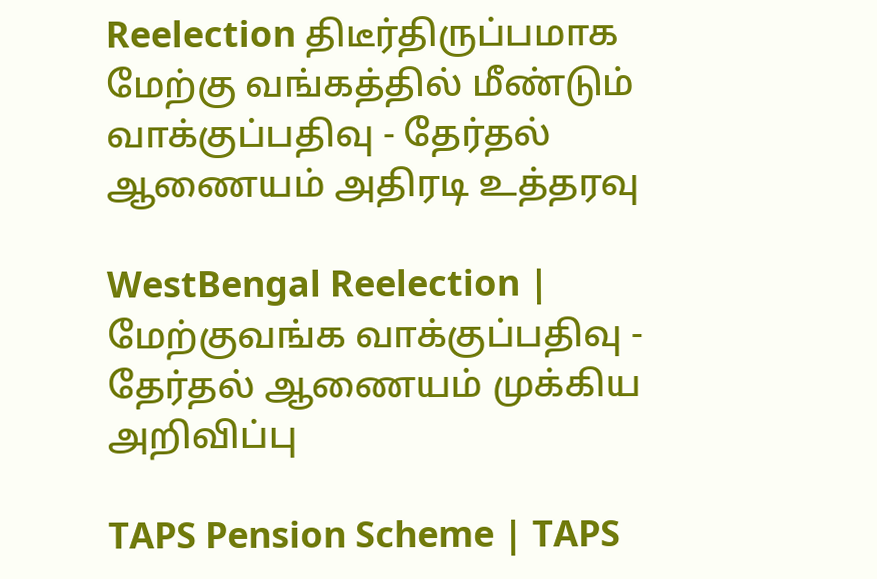Reelection திடீர்திருப்பமாக மேற்கு வங்கத்தில் மீண்டும் வாக்குப்பதிவு - தேர்தல் ஆணையம் அதிரடி உத்தரவு

WestBengal Reelection | மேற்குவங்க வாக்குப்பதிவு - தேர்தல் ஆணையம் முக்கிய அறிவிப்பு

TAPS Pension Scheme | TAPS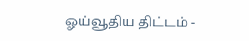ஓய்வூதிய திட்டம் -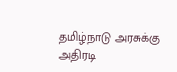தமிழ்நாடு அரசுக்கு அதிரடி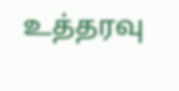உத்தரவு